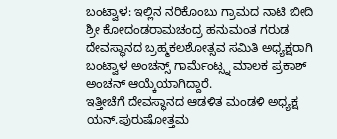ಬಂಟ್ವಾಳ: ಇಲ್ಲಿನ ನರಿಕೊಂಬು ಗ್ರಾಮದ ನಾಟಿ ಬೀದಿ ಶ್ರೀ ಕೋದಂಡರಾಮಚಂದ್ರ ಹನುಮಂತ ಗರುಡ ದೇವಸ್ಥಾನದ ಬ್ರಹ್ಮಕಲಶೋತ್ಸವ ಸಮಿತಿ ಅಧ್ಯಕ್ಷರಾಗಿ ಬಂಟ್ವಾಳ ಅಂಚನ್ಸ್ ಗಾರ್ಮೆಂಟ್ಸ್ನ ಮಾಲಕ ಪ್ರಕಾಶ್ ಅಂಚನ್ ಆಯ್ಕೆಯಾಗಿದ್ದಾರೆ.
ಇತ್ತೀಚೆಗೆ ದೇವಸ್ಥಾನದ ಆಡಳಿತ ಮಂಡಳಿ ಅಧ್ಯಕ್ಷ ಯನ್.ಪುರುಷೋತ್ತಮ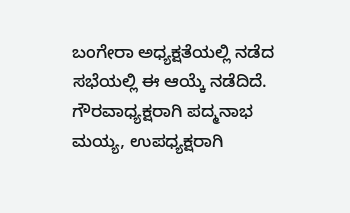ಬಂಗೇರಾ ಅಧ್ಯಕ್ಷತೆಯಲ್ಲಿ ನಡೆದ ಸಭೆಯಲ್ಲಿ ಈ ಆಯ್ಕೆ ನಡೆದಿದೆ. ಗೌರವಾಧ್ಯಕ್ಷರಾಗಿ ಪದ್ಮನಾಭ ಮಯ್ಯ, ಉಪಧ್ಯಕ್ಷರಾಗಿ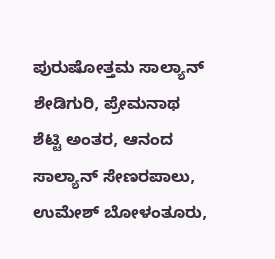ಪುರುಷೋತ್ತಮ ಸಾಲ್ಯಾನ್ ಶೇಡಿಗುರಿ, ಪ್ರೇಮನಾಥ ಶೆಟ್ಟಿ ಅಂತರ, ಆನಂದ ಸಾಲ್ಯಾನ್ ಸೇಣರಪಾಲು, ಉಮೇಶ್ ಬೋಳಂತೂರು,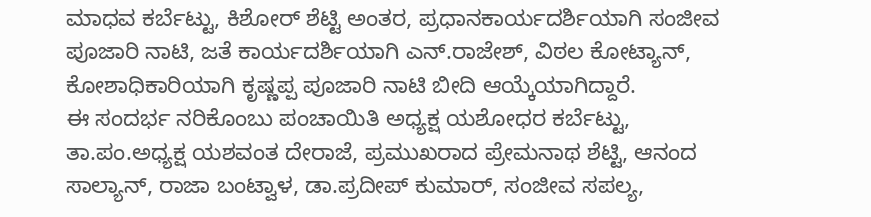ಮಾಧವ ಕರ್ಬೆಟ್ಟು, ಕಿಶೋರ್ ಶೆಟ್ಟಿ ಅಂತರ, ಪ್ರಧಾನಕಾರ್ಯದರ್ಶಿಯಾಗಿ ಸಂಜೀವ ಪೂಜಾರಿ ನಾಟಿ, ಜತೆ ಕಾರ್ಯದರ್ಶಿಯಾಗಿ ಎನ್.ರಾಜೇಶ್, ವಿಠಲ ಕೋಟ್ಯಾನ್, ಕೋಶಾಧಿಕಾರಿಯಾಗಿ ಕೃಷ್ಣಪ್ಪ ಪೂಜಾರಿ ನಾಟಿ ಬೀದಿ ಆಯ್ಕೆಯಾಗಿದ್ದಾರೆ.
ಈ ಸಂದರ್ಭ ನರಿಕೊಂಬು ಪಂಚಾಯಿತಿ ಅಧ್ಯಕ್ಷ ಯಶೋಧರ ಕರ್ಬೆಟ್ಟು, ತಾ.ಪಂ.ಅಧ್ಯಕ್ಷ ಯಶವಂತ ದೇರಾಜೆ, ಪ್ರಮುಖರಾದ ಪ್ರೇಮನಾಥ ಶೆಟ್ಟಿ, ಆನಂದ ಸಾಲ್ಯಾನ್, ರಾಜಾ ಬಂಟ್ವಾಳ, ಡಾ.ಪ್ರದೀಪ್ ಕುಮಾರ್, ಸಂಜೀವ ಸಪಲ್ಯ,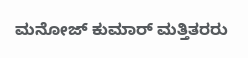ಮನೋಜ್ ಕುಮಾರ್ ಮತ್ತಿತರರು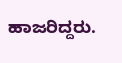ಹಾಜರಿದ್ದರು.